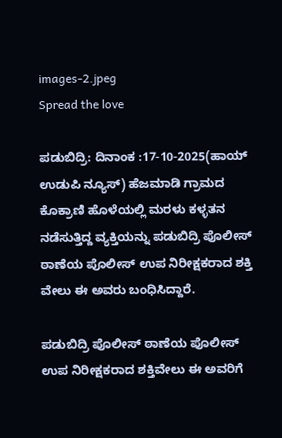images-2.jpeg
Spread the love

ಪಡುಬಿದ್ರಿ: ದಿನಾಂಕ :17-10-2025(ಹಾಯ್ ಉಡುಪಿ ನ್ಯೂಸ್) ಹೆಜಮಾಡಿ ಗ್ರಾಮದ ಕೊಕ್ರಾಣಿ ಹೊಳೆಯಲ್ಲಿ ಮರಳು ಕಳ್ಳತನ ನಡೆಸುತ್ತಿದ್ದ ವ್ಯಕ್ತಿಯನ್ನು ಪಡುಬಿದ್ರಿ ಪೊಲೀಸ್ ಠಾಣೆಯ ಪೊಲೀಸ್ ಉಪ ನಿರೀಕ್ಷಕರಾದ ಶಕ್ತಿ ವೇಲು ಈ ಅವರು ಬಂಧಿಸಿದ್ದಾರೆ.

ಪಡುಬಿದ್ರಿ ಪೊಲೀಸ್ ಠಾಣೆಯ ಪೊಲೀಸ್ ಉಪ ನಿರೀಕ್ಷಕರಾದ ಶಕ್ತಿವೇಲು ಈ ಅವರಿಗೆ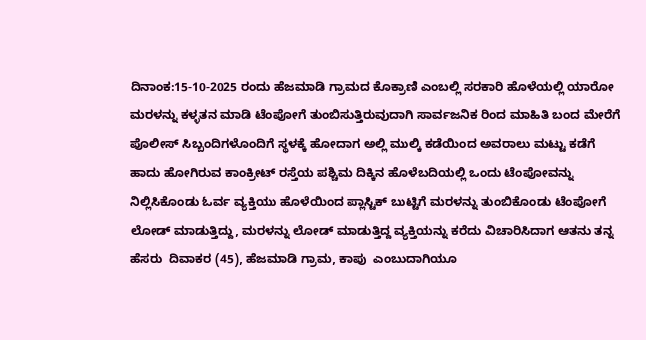ದಿನಾಂಕ:15-10-2025 ರಂದು ಹೆಜಮಾಡಿ ಗ್ರಾಮದ ಕೊಕ್ರಾಣಿ ಎಂಬಲ್ಲಿ ಸರಕಾರಿ ಹೊಳೆಯಲ್ಲಿ ಯಾರೋ ಮರಳನ್ನು ಕಳ್ಳತನ ಮಾಡಿ ಟೆಂಪೋಗೆ ತುಂಬಿಸುತ್ತಿರುವುದಾಗಿ ಸಾರ್ವಜನಿಕ ರಿಂದ ಮಾಹಿತಿ ಬಂದ ಮೇರೆಗೆ ಪೊಲೀಸ್ ಸಿಬ್ಬಂದಿಗಳೊಂದಿಗೆ ಸ್ಥಳಕ್ಕೆ ಹೋದಾಗ ಅಲ್ಲಿ ಮುಲ್ಕಿ ಕಡೆಯಿಂದ ಅವರಾಲು ಮಟ್ಟು ಕಡೆಗೆ ಹಾದು ಹೋಗಿರುವ ಕಾಂಕ್ರೀಟ್‌ ರಸ್ತೆಯ ಪಶ್ಚಿಮ ದಿಕ್ಕಿನ ಹೊಳೆಬದಿಯಲ್ಲಿ ಒಂದು ಟೆಂಪೋವನ್ನು ನಿಲ್ಲಿಸಿಕೊಂಡು ಓರ್ವ ವ್ಯಕ್ತಿಯು ಹೊಳೆಯಿಂದ ಪ್ಲಾಸ್ಟಿಕ್‌ ಬುಟ್ಟಿಗೆ ಮರಳನ್ನು ತುಂಬಿಕೊಂಡು ಟೆಂಪೋಗೆ ಲೋಡ್‌ ಮಾಡುತ್ತಿದ್ದು, ಮರಳನ್ನು ಲೋಡ್‌ ಮಾಡುತ್ತಿದ್ದ ವ್ಯಕ್ತಿಯನ್ನು ಕರೆದು ವಿಚಾರಿಸಿದಾಗ ಆತನು ತನ್ನ ಹೆಸರು  ದಿವಾಕರ (45), ಹೆಜಮಾಡಿ ಗ್ರಾಮ, ಕಾಪು  ಎಂಬುದಾಗಿಯೂ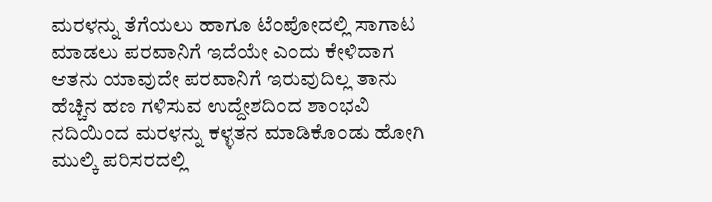ಮರಳನ್ನು ತೆಗೆಯಲು ಹಾಗೂ ಟೆಂಪೋದಲ್ಲಿ ಸಾಗಾಟ ಮಾಡಲು ಪರವಾನಿಗೆ ಇದೆಯೇ ಎಂದು ಕೇಳಿದಾಗ ಆತನು ಯಾವುದೇ ಪರವಾನಿಗೆ ಇರುವುದಿಲ್ಲ ತಾನು ಹೆಚ್ಚಿನ ಹಣ ಗಳಿಸುವ ಉದ್ದೇಶದಿಂದ ಶಾಂಭವಿ ನದಿಯಿಂದ ಮರಳನ್ನು ಕಳ್ಳತನ ಮಾಡಿಕೊಂಡು ಹೋಗಿ ಮುಲ್ಕಿ ಪರಿಸರದಲ್ಲಿ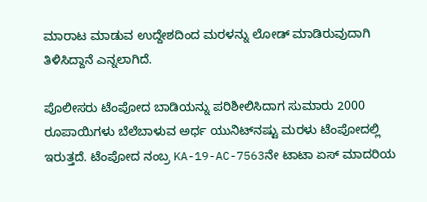ಮಾರಾಟ ಮಾಡುವ ಉದ್ದೇಶದಿಂದ ಮರಳನ್ನು ಲೋಡ್ ಮಾಡಿರುವುದಾಗಿ ತಿಳಿಸಿದ್ದಾನೆ ಎನ್ನಲಾಗಿದೆ.

ಪೊಲೀಸರು ಟೆಂಪೋದ ಬಾಡಿಯನ್ನು ಪರಿಶೀಲಿಸಿದಾಗ ಸುಮಾರು 2000 ರೂಪಾಯಿಗಳು ಬೆಲೆಬಾಳುವ ಅರ್ಧ ಯುನಿಟ್‌ನಷ್ಟು ಮರಳು ಟೆಂಪೋದಲ್ಲಿ ಇರುತ್ತದೆ. ಟೆಂಪೋದ ನಂಬ್ರ KA-19-AC-7563ನೇ ಟಾಟಾ ಏಸ್‌ ಮಾದರಿಯ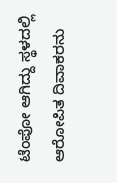ಟೆಂಪೋ ಆಗಿದ್ದು ಸ್ಥಳದಲ್ಲಿ ಆರೋಪಿತ ದಿವಾಕರನು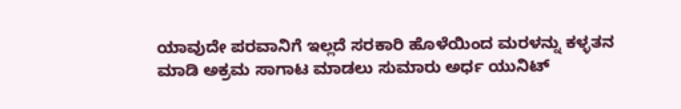ಯಾವುದೇ ಪರವಾನಿಗೆ ಇಲ್ಲದೆ ಸರಕಾರಿ ಹೊಳೆಯಿಂದ ಮರಳನ್ನು ಕಳ್ಳತನ ಮಾಡಿ ಅಕ್ರಮ ಸಾಗಾಟ ಮಾಡಲು ಸುಮಾರು ಅರ್ಧ ಯುನಿಟ್‌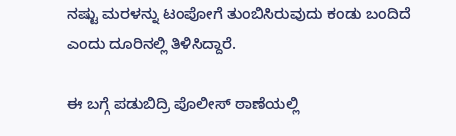ನಷ್ಟು ಮರಳನ್ನು ಟಂಪೋಗೆ ತುಂಬಿಸಿರುವುದು ಕಂಡು ಬಂದಿದೆ ಎಂದು ದೂರಿನಲ್ಲಿ ತಿಳಿಸಿದ್ದಾರೆ.

ಈ ಬಗ್ಗೆ ಪಡುಬಿದ್ರಿ ಪೊಲೀಸ್‌ ಠಾಣೆಯಲ್ಲಿ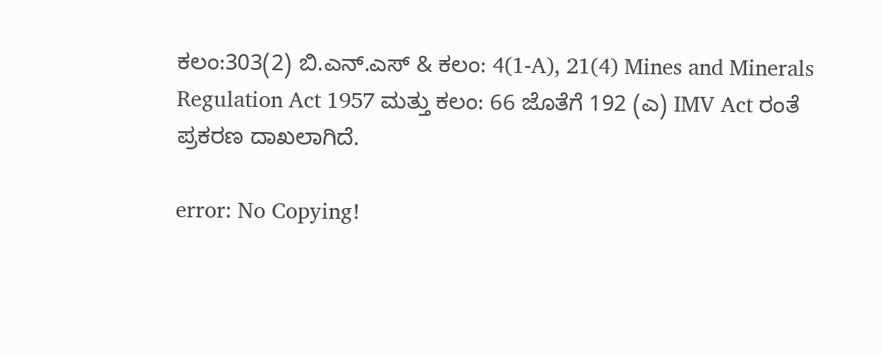ಕಲಂ:303(2) ಬಿ.ಎನ್.ಎಸ್‌ & ಕಲಂ: 4(1-A), 21(4) Mines and Minerals Regulation Act 1957 ಮತ್ತು ಕಲಂ: 66 ಜೊತೆಗೆ 192 (ಎ) IMV Act ರಂತೆ ಪ್ರಕರಣ ದಾಖಲಾಗಿದೆ.

error: No Copying!